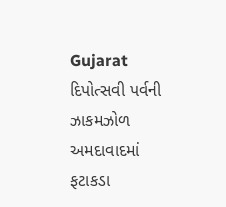Gujarat
દિપોત્સવી પર્વની ઝાકમઝોળ અમદાવાદમાં ફટાકડા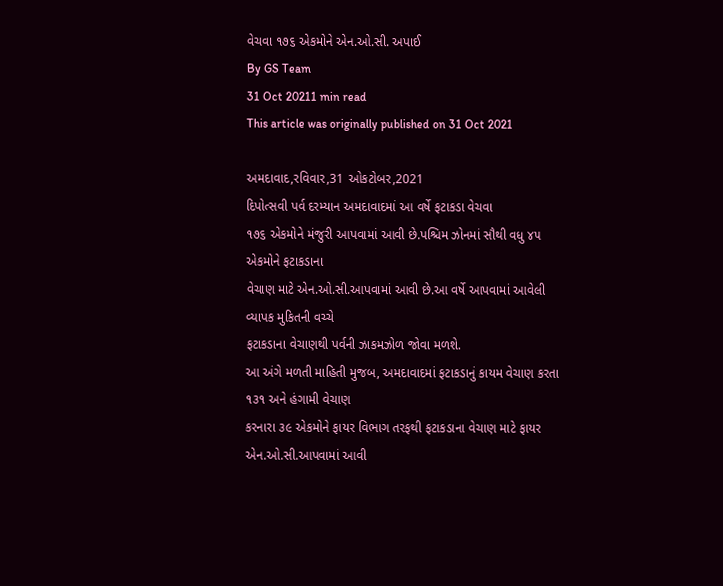વેચવા ૧૭૬ એકમોને એન.ઓ.સી. અપાઈ
By GS Team
31 Oct 20211 min read
This article was originally published on 31 Oct 2021

અમદાવાદ,રવિવાર,31 ઓકટોબર,2021
દિપોત્સવી પર્વ દરમ્યાન અમદાવાદમાં આ વર્ષે ફટાકડા વેચવા
૧૭૬ એકમોને મંજુરી આપવામાં આવી છે.પશ્ચિમ ઝોનમાં સૌથી વધુ ૪૫ એકમોને ફટાકડાના
વેચાણ માટે એન.ઓ.સી.આપવામાં આવી છે.આ વર્ષે આપવામાં આવેલી વ્યાપક મુકિતની વચ્ચે
ફટાકડાના વેચાણથી પર્વની ઝાકમઝોળ જોવા મળશે.
આ અંગે મળતી માહિતી મુજબ, અમદાવાદમાં ફટાકડાનું કાયમ વેચાણ કરતા ૧૩૧ અને હંગામી વેચાણ
કરનારા ૩૯ એકમોને ફાયર વિભાગ તરફથી ફટાકડાના વેચાણ માટે ફાયર એન.ઓ.સી.આપવામાં આવી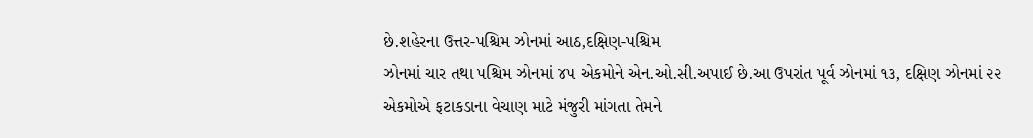છે.શહેરના ઉત્તર-પશ્ચિમ ઝોનમાં આઠ,દક્ષિણ-પશ્ચિમ
ઝોનમાં ચાર તથા પશ્ચિમ ઝોનમાં ૪૫ એકમોને એન.ઓ.સી.અપાઈ છે.આ ઉપરાંત પૂર્વ ઝોનમાં ૧૩, દક્ષિણ ઝોનમાં ૨૨
એકમોએ ફટાકડાના વેચાણ માટે મંજુરી માંગતા તેમને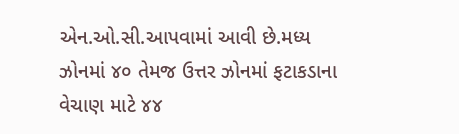એન.ઓ.સી.આપવામાં આવી છે.મધ્ય
ઝોનમાં ૪૦ તેમજ ઉત્તર ઝોનમાં ફટાકડાના વેચાણ માટે ૪૪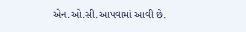એન.ઓ.સી.આપવામાં આવી છે.